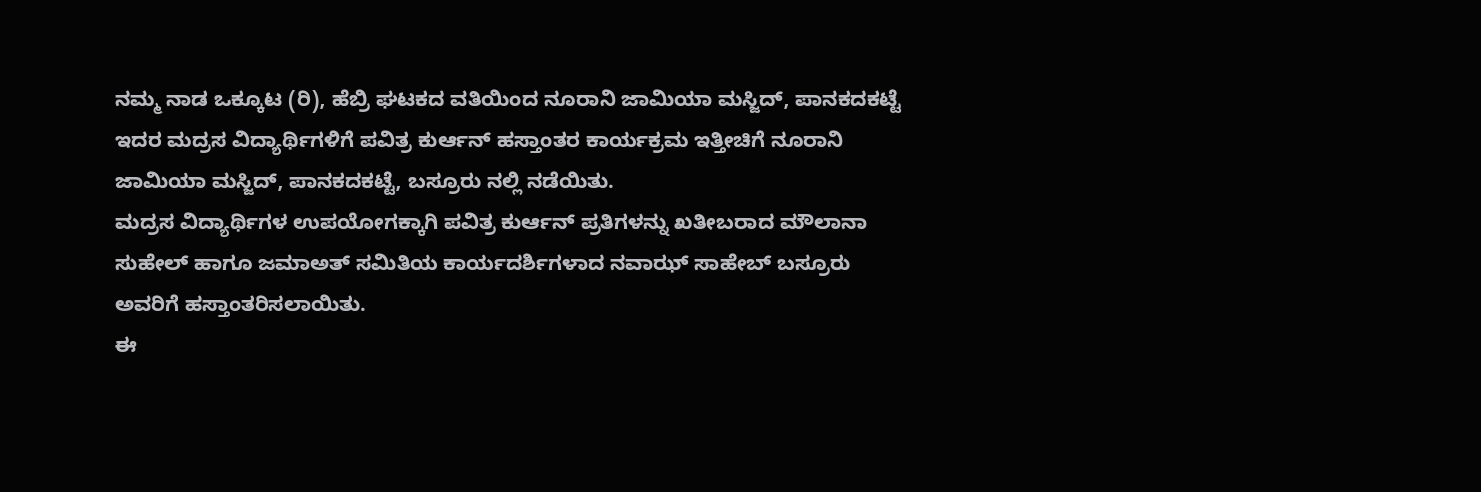ನಮ್ಮ ನಾಡ ಒಕ್ಕೂಟ (ರಿ), ಹೆಬ್ರಿ ಘಟಕದ ವತಿಯಿಂದ ನೂರಾನಿ ಜಾಮಿಯಾ ಮಸ್ಜಿದ್, ಪಾನಕದಕಟ್ಟೆ ಇದರ ಮದ್ರಸ ವಿದ್ಯಾರ್ಥಿಗಳಿಗೆ ಪವಿತ್ರ ಕುರ್ಆನ್ ಹಸ್ತಾಂತರ ಕಾರ್ಯಕ್ರಮ ಇತ್ತೀಚಿಗೆ ನೂರಾನಿ ಜಾಮಿಯಾ ಮಸ್ಜಿದ್, ಪಾನಕದಕಟ್ಟೆ, ಬಸ್ರೂರು ನಲ್ಲಿ ನಡೆಯಿತು.
ಮದ್ರಸ ವಿದ್ಯಾರ್ಥಿಗಳ ಉಪಯೋಗಕ್ಕಾಗಿ ಪವಿತ್ರ ಕುರ್ಆನ್ ಪ್ರತಿಗಳನ್ನು ಖತೀಬರಾದ ಮೌಲಾನಾ ಸುಹೇಲ್ ಹಾಗೂ ಜಮಾಅತ್ ಸಮಿತಿಯ ಕಾರ್ಯದರ್ಶಿಗಳಾದ ನವಾಝ್ ಸಾಹೇಬ್ ಬಸ್ರೂರು ಅವರಿಗೆ ಹಸ್ತಾಂತರಿಸಲಾಯಿತು.
ಈ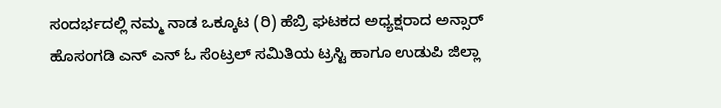ಸಂದರ್ಭದಲ್ಲಿ ನಮ್ಮ ನಾಡ ಒಕ್ಕೂಟ (ರಿ) ಹೆಬ್ರಿ ಘಟಕದ ಅಧ್ಯಕ್ಷರಾದ ಅನ್ಸಾರ್ ಹೊಸಂಗಡಿ ಎನ್ ಎನ್ ಓ ಸೆಂಟ್ರಲ್ ಸಮಿತಿಯ ಟ್ರಸ್ಟಿ ಹಾಗೂ ಉಡುಪಿ ಜಿಲ್ಲಾ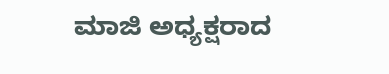ಮಾಜಿ ಅಧ್ಯಕ್ಷರಾದ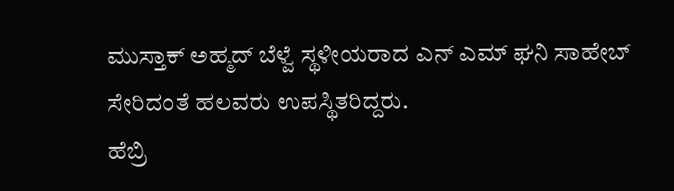ಮುಸ್ತಾಕ್ ಅಹ್ಮದ್ ಬೆಳ್ವೆ ಸ್ಥಳೀಯರಾದ ಎನ್ ಎಮ್ ಘನಿ ಸಾಹೇಬ್ ಸೇರಿದಂತೆ ಹಲವರು ಉಪಸ್ಥಿತರಿದ್ದರು.
ಹೆಬ್ರಿ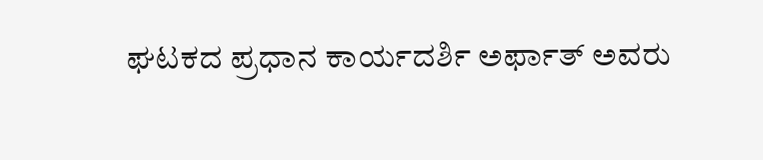ಘಟಕದ ಪ್ರಧಾನ ಕಾರ್ಯದರ್ಶಿ ಅರ್ಫಾತ್ ಅವರು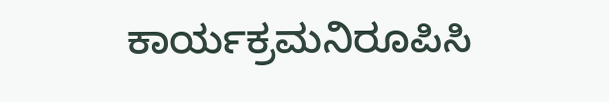ಕಾರ್ಯಕ್ರಮನಿರೂಪಿಸಿ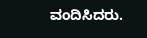ವಂದಿಸಿದರು.